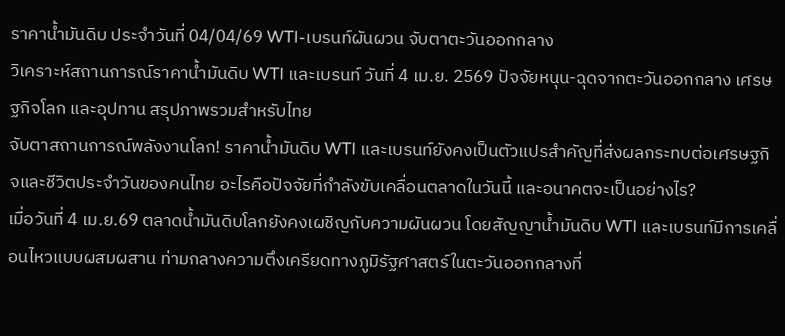ราคาน้ำมันดิบ ประจำวันที่ 04/04/69 WTI-เบรนท์ผันผวน จับตาตะวันออกกลาง
วิเคราะห์สถานการณ์ราคาน้ำมันดิบ WTI และเบรนท์ วันที่ 4 เม.ย. 2569 ปัจจัยหนุน-ฉุดจากตะวันออกกลาง เศรษฐกิจโลก และอุปทาน สรุปภาพรวมสำหรับไทย
จับตาสถานการณ์พลังงานโลก! ราคาน้ำมันดิบ WTI และเบรนท์ยังคงเป็นตัวแปรสำคัญที่ส่งผลกระทบต่อเศรษฐกิจและชีวิตประจำวันของคนไทย อะไรคือปัจจัยที่กำลังขับเคลื่อนตลาดในวันนี้ และอนาคตจะเป็นอย่างไร?
เมื่อวันที่ 4 เม.ย.69 ตลาดน้ำมันดิบโลกยังคงเผชิญกับความผันผวน โดยสัญญาน้ำมันดิบ WTI และเบรนท์มีการเคลื่อนไหวแบบผสมผสาน ท่ามกลางความตึงเครียดทางภูมิรัฐศาสตร์ในตะวันออกกลางที่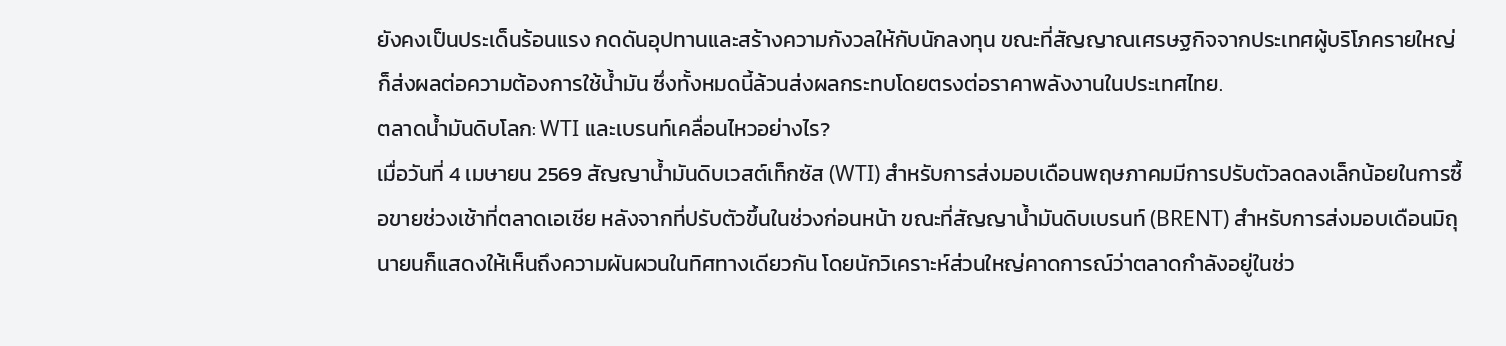ยังคงเป็นประเด็นร้อนแรง กดดันอุปทานและสร้างความกังวลให้กับนักลงทุน ขณะที่สัญญาณเศรษฐกิจจากประเทศผู้บริโภครายใหญ่ก็ส่งผลต่อความต้องการใช้น้ำมัน ซึ่งทั้งหมดนี้ล้วนส่งผลกระทบโดยตรงต่อราคาพลังงานในประเทศไทย.
ตลาดน้ำมันดิบโลก: WTI และเบรนท์เคลื่อนไหวอย่างไร?
เมื่อวันที่ 4 เมษายน 2569 สัญญาน้ำมันดิบเวสต์เท็กซัส (WTI) สำหรับการส่งมอบเดือนพฤษภาคมมีการปรับตัวลดลงเล็กน้อยในการซื้อขายช่วงเช้าที่ตลาดเอเชีย หลังจากที่ปรับตัวขึ้นในช่วงก่อนหน้า ขณะที่สัญญาน้ำมันดิบเบรนท์ (BRENT) สำหรับการส่งมอบเดือนมิถุนายนก็แสดงให้เห็นถึงความผันผวนในทิศทางเดียวกัน โดยนักวิเคราะห์ส่วนใหญ่คาดการณ์ว่าตลาดกำลังอยู่ในช่ว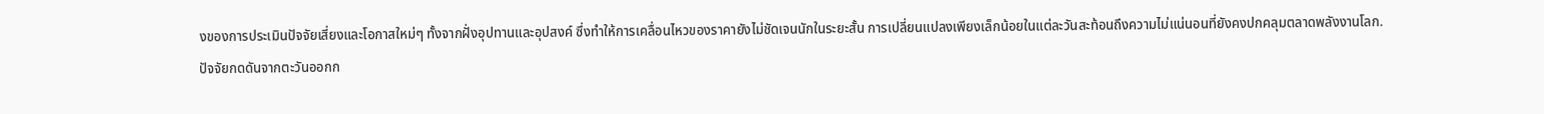งของการประเมินปัจจัยเสี่ยงและโอกาสใหม่ๆ ทั้งจากฝั่งอุปทานและอุปสงค์ ซึ่งทำให้การเคลื่อนไหวของราคายังไม่ชัดเจนนักในระยะสั้น การเปลี่ยนแปลงเพียงเล็กน้อยในแต่ละวันสะท้อนถึงความไม่แน่นอนที่ยังคงปกคลุมตลาดพลังงานโลก.
ปัจจัยกดดันจากตะวันออกก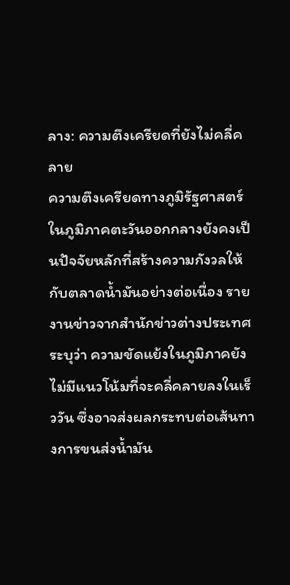ลาง: ความตึงเครียดที่ยังไม่คลี่คลาย
ความตึงเครียดทางภูมิรัฐศาสตร์ในภูมิภาคตะวันออกกลางยังคงเป็นปัจจัยหลักที่สร้างความกังวลให้กับตลาดน้ำมันอย่างต่อเนื่อง รายงานข่าวจากสำนักข่าวต่างประเทศระบุว่า ความขัดแย้งในภูมิภาคยังไม่มีแนวโน้มที่จะคลี่คลายลงในเร็ววัน ซึ่งอาจส่งผลกระทบต่อเส้นทางการขนส่งน้ำมัน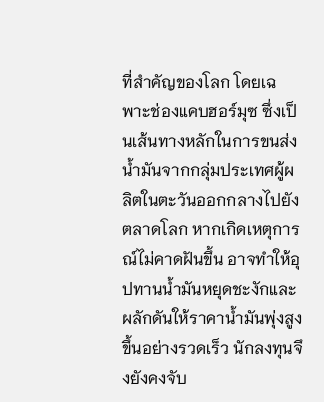ที่สำคัญของโลก โดยเฉพาะช่องแคบฮอร์มุซ ซึ่งเป็นเส้นทางหลักในการขนส่งน้ำมันจากกลุ่มประเทศผู้ผลิตในตะวันออกกลางไปยังตลาดโลก หากเกิดเหตุการณ์ไม่คาดฝันขึ้น อาจทำให้อุปทานน้ำมันหยุดชะงักและผลักดันให้ราคาน้ำมันพุ่งสูงขึ้นอย่างรวดเร็ว นักลงทุนจึงยังคงจับ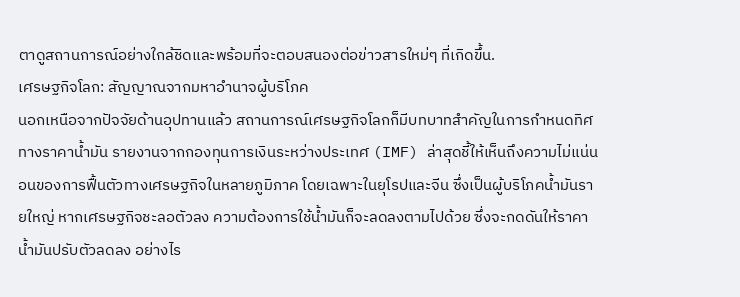ตาดูสถานการณ์อย่างใกล้ชิดและพร้อมที่จะตอบสนองต่อข่าวสารใหม่ๆ ที่เกิดขึ้น.
เศรษฐกิจโลก: สัญญาณจากมหาอำนาจผู้บริโภค
นอกเหนือจากปัจจัยด้านอุปทานแล้ว สถานการณ์เศรษฐกิจโลกก็มีบทบาทสำคัญในการกำหนดทิศทางราคาน้ำมัน รายงานจากกองทุนการเงินระหว่างประเทศ (IMF) ล่าสุดชี้ให้เห็นถึงความไม่แน่นอนของการฟื้นตัวทางเศรษฐกิจในหลายภูมิภาค โดยเฉพาะในยุโรปและจีน ซึ่งเป็นผู้บริโภคน้ำมันรายใหญ่ หากเศรษฐกิจชะลอตัวลง ความต้องการใช้น้ำมันก็จะลดลงตามไปด้วย ซึ่งจะกดดันให้ราคาน้ำมันปรับตัวลดลง อย่างไร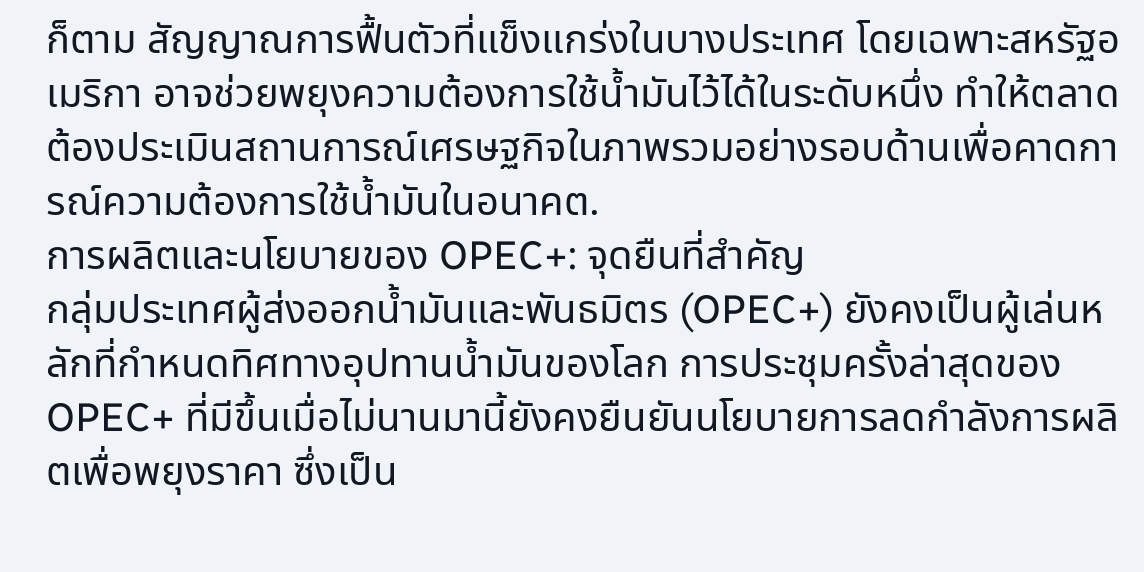ก็ตาม สัญญาณการฟื้นตัวที่แข็งแกร่งในบางประเทศ โดยเฉพาะสหรัฐอเมริกา อาจช่วยพยุงความต้องการใช้น้ำมันไว้ได้ในระดับหนึ่ง ทำให้ตลาดต้องประเมินสถานการณ์เศรษฐกิจในภาพรวมอย่างรอบด้านเพื่อคาดการณ์ความต้องการใช้น้ำมันในอนาคต.
การผลิตและนโยบายของ OPEC+: จุดยืนที่สำคัญ
กลุ่มประเทศผู้ส่งออกน้ำมันและพันธมิตร (OPEC+) ยังคงเป็นผู้เล่นหลักที่กำหนดทิศทางอุปทานน้ำมันของโลก การประชุมครั้งล่าสุดของ OPEC+ ที่มีขึ้นเมื่อไม่นานมานี้ยังคงยืนยันนโยบายการลดกำลังการผลิตเพื่อพยุงราคา ซึ่งเป็น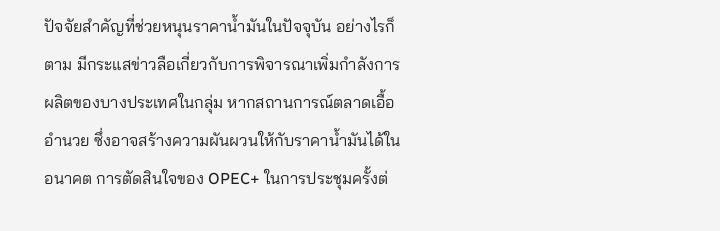ปัจจัยสำคัญที่ช่วยหนุนราคาน้ำมันในปัจจุบัน อย่างไรก็ตาม มีกระแสข่าวลือเกี่ยวกับการพิจารณาเพิ่มกำลังการผลิตของบางประเทศในกลุ่ม หากสถานการณ์ตลาดเอื้ออำนวย ซึ่งอาจสร้างความผันผวนให้กับราคาน้ำมันได้ในอนาคต การตัดสินใจของ OPEC+ ในการประชุมครั้งต่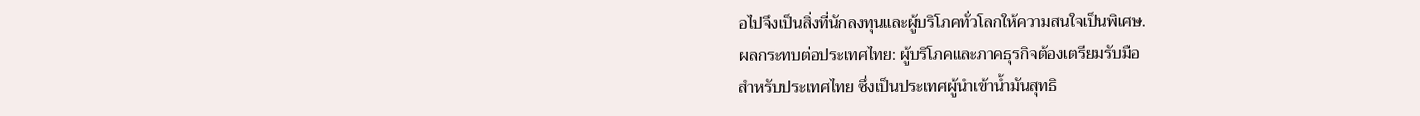อไปจึงเป็นสิ่งที่นักลงทุนและผู้บริโภคทั่วโลกให้ความสนใจเป็นพิเศษ.
ผลกระทบต่อประเทศไทย: ผู้บริโภคและภาคธุรกิจต้องเตรียมรับมือ
สำหรับประเทศไทย ซึ่งเป็นประเทศผู้นำเข้าน้ำมันสุทธิ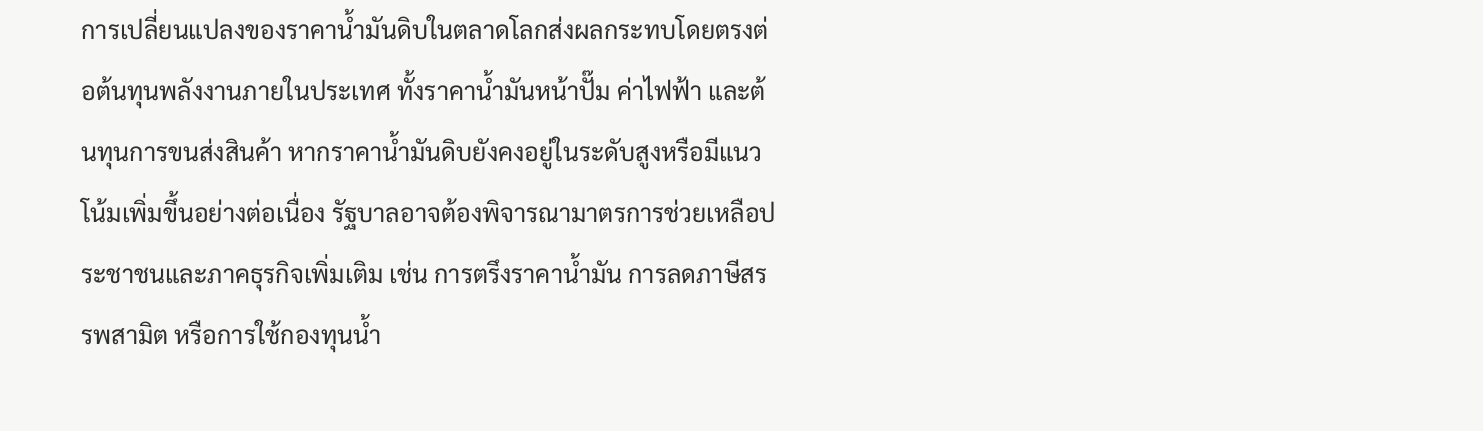การเปลี่ยนแปลงของราคาน้ำมันดิบในตลาดโลกส่งผลกระทบโดยตรงต่อต้นทุนพลังงานภายในประเทศ ทั้งราคาน้ำมันหน้าปั๊ม ค่าไฟฟ้า และต้นทุนการขนส่งสินค้า หากราคาน้ำมันดิบยังคงอยู่ในระดับสูงหรือมีแนวโน้มเพิ่มขึ้นอย่างต่อเนื่อง รัฐบาลอาจต้องพิจารณามาตรการช่วยเหลือประชาชนและภาคธุรกิจเพิ่มเติม เช่น การตรึงราคาน้ำมัน การลดภาษีสรรพสามิต หรือการใช้กองทุนน้ำ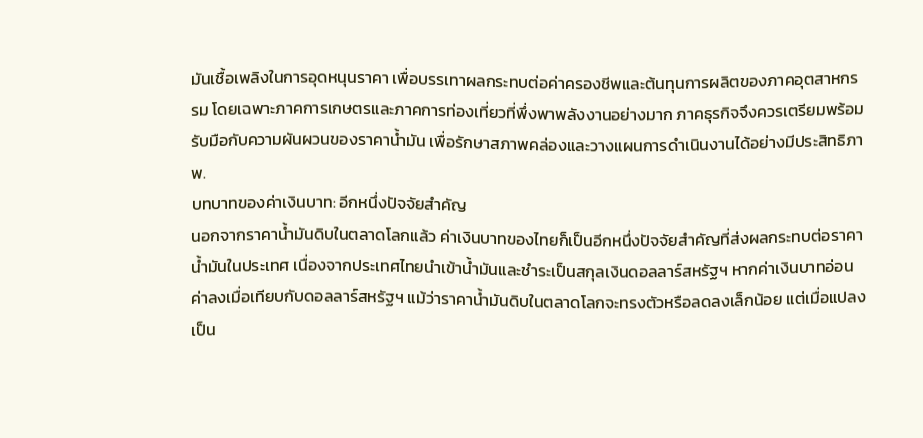มันเชื้อเพลิงในการอุดหนุนราคา เพื่อบรรเทาผลกระทบต่อค่าครองชีพและต้นทุนการผลิตของภาคอุตสาหกรรม โดยเฉพาะภาคการเกษตรและภาคการท่องเที่ยวที่พึ่งพาพลังงานอย่างมาก ภาคธุรกิจจึงควรเตรียมพร้อมรับมือกับความผันผวนของราคาน้ำมัน เพื่อรักษาสภาพคล่องและวางแผนการดำเนินงานได้อย่างมีประสิทธิภาพ.
บทบาทของค่าเงินบาท: อีกหนึ่งปัจจัยสำคัญ
นอกจากราคาน้ำมันดิบในตลาดโลกแล้ว ค่าเงินบาทของไทยก็เป็นอีกหนึ่งปัจจัยสำคัญที่ส่งผลกระทบต่อราคาน้ำมันในประเทศ เนื่องจากประเทศไทยนำเข้าน้ำมันและชำระเป็นสกุลเงินดอลลาร์สหรัฐฯ หากค่าเงินบาทอ่อนค่าลงเมื่อเทียบกับดอลลาร์สหรัฐฯ แม้ว่าราคาน้ำมันดิบในตลาดโลกจะทรงตัวหรือลดลงเล็กน้อย แต่เมื่อแปลงเป็น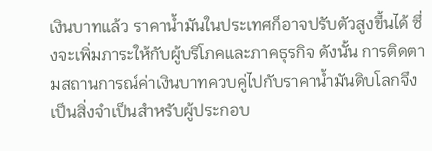เงินบาทแล้ว ราคาน้ำมันในประเทศก็อาจปรับตัวสูงขึ้นได้ ซึ่งจะเพิ่มภาระให้กับผู้บริโภคและภาคธุรกิจ ดังนั้น การติดตามสถานการณ์ค่าเงินบาทควบคู่ไปกับราคาน้ำมันดิบโลกจึงเป็นสิ่งจำเป็นสำหรับผู้ประกอบ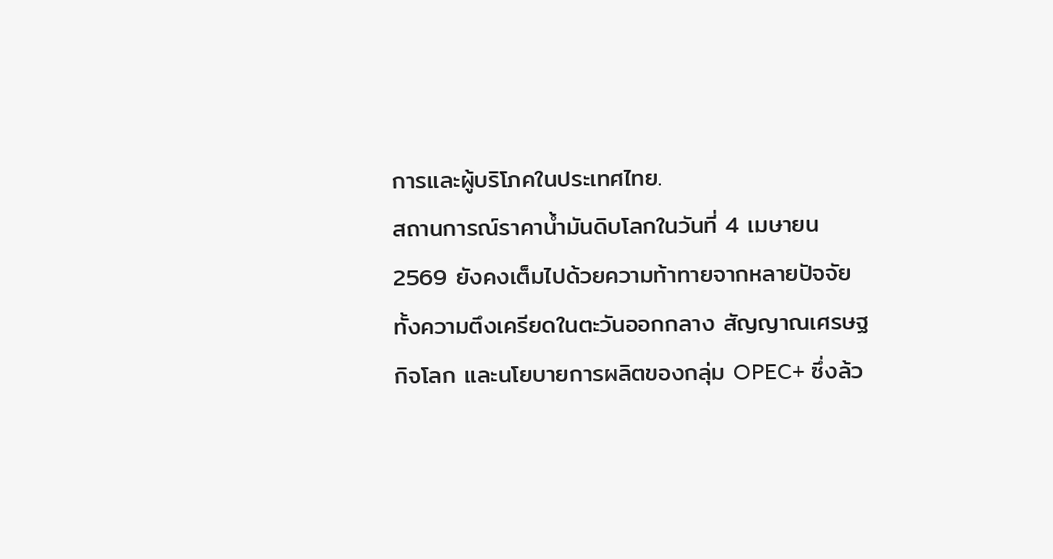การและผู้บริโภคในประเทศไทย.
สถานการณ์ราคาน้ำมันดิบโลกในวันที่ 4 เมษายน 2569 ยังคงเต็มไปด้วยความท้าทายจากหลายปัจจัย ทั้งความตึงเครียดในตะวันออกกลาง สัญญาณเศรษฐกิจโลก และนโยบายการผลิตของกลุ่ม OPEC+ ซึ่งล้ว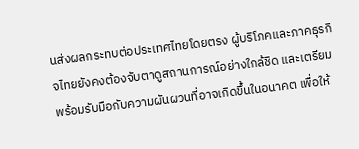นส่งผลกระทบต่อประเทศไทยโดยตรง ผู้บริโภคและภาคธุรกิจไทยยังคงต้องจับตาดูสถานการณ์อย่างใกล้ชิด และเตรียมพร้อมรับมือกับความผันผวนที่อาจเกิดขึ้นในอนาคต เพื่อให้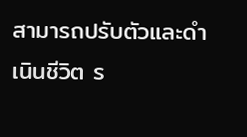สามารถปรับตัวและดำเนินชีวิต ร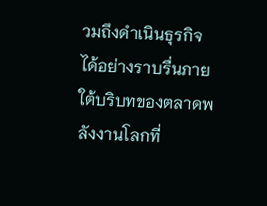วมถึงดำเนินธุรกิจได้อย่างราบรื่นภายใต้บริบทของตลาดพลังงานโลกที่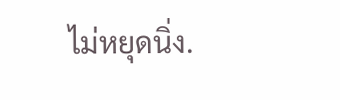ไม่หยุดนิ่ง.